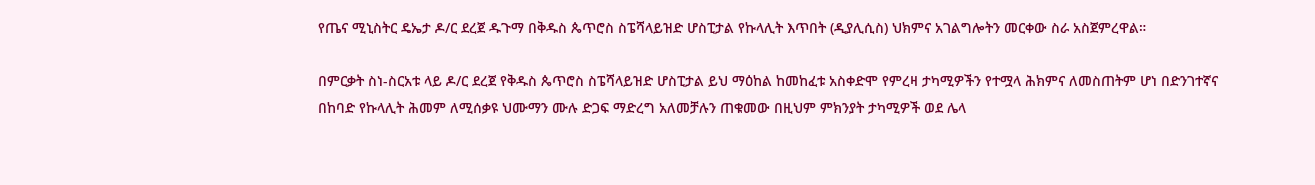የጤና ሚኒስትር ዴኤታ ዶ/ር ደረጀ ዱጉማ በቅዱስ ጴጥሮስ ስፔሻላይዝድ ሆስፒታል የኩላሊት እጥበት (ዲያሊሲስ) ህክምና አገልግሎትን መርቀው ስራ አስጀምረዋል።

በምርቃት ስነ-ስርአቱ ላይ ዶ/ር ደረጀ የቅዱስ ጴጥሮስ ስፔሻላይዝድ ሆስፒታል ይህ ማዕከል ከመከፈቱ አስቀድሞ የምረዛ ታካሚዎችን የተሟላ ሕክምና ለመስጠትም ሆነ በድንገተኛና በከባድ የኩላሊት ሕመም ለሚሰቃዩ ህሙማን ሙሉ ድጋፍ ማድረግ አለመቻሉን ጠቁመው በዚህም ምክንያት ታካሚዎች ወደ ሌላ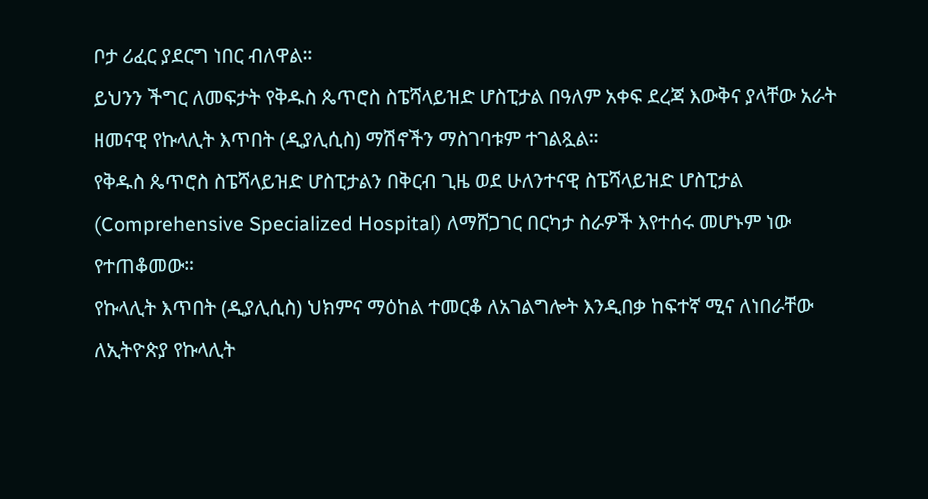ቦታ ሪፈር ያደርግ ነበር ብለዋል።
ይህንን ችግር ለመፍታት የቅዱስ ጴጥሮስ ስፔሻላይዝድ ሆስፒታል በዓለም አቀፍ ደረጃ እውቅና ያላቸው አራት ዘመናዊ የኩላሊት እጥበት (ዲያሊሲስ) ማሽኖችን ማስገባቱም ተገልጿል።
የቅዱስ ጴጥሮስ ስፔሻላይዝድ ሆስፒታልን በቅርብ ጊዜ ወደ ሁለንተናዊ ስፔሻላይዝድ ሆስፒታል (Comprehensive Specialized Hospital) ለማሸጋገር በርካታ ስራዎች እየተሰሩ መሆኑም ነው የተጠቆመው።
የኩላሊት እጥበት (ዲያሊሲስ) ህክምና ማዕከል ተመርቆ ለአገልግሎት እንዲበቃ ከፍተኛ ሚና ለነበራቸው ለኢትዮጵያ የኩላሊት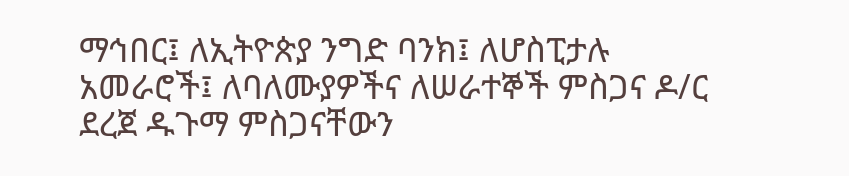ማኅበር፤ ለኢትዮጵያ ንግድ ባንክ፤ ለሆስፒታሉ አመራሮች፤ ለባለሙያዎችና ለሠራተኞች ምስጋና ዶ/ር ደረጀ ዱጉማ ምስጋናቸውን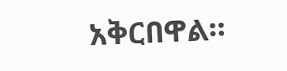አቅርበዋል።